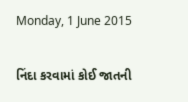Monday, 1 June 2015

નિંદા કરવામાં કોઈ જાતની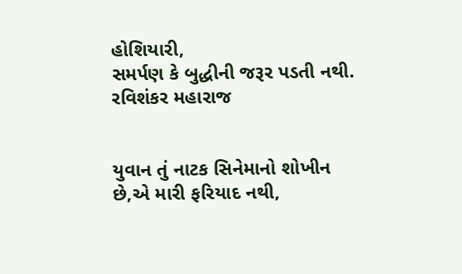હોશિયારી,
સમર્પણ કે બુદ્ધીની જરૂર પડતી નથી.
રવિશંકર મહારાજ


યુવાન તું નાટક સિનેમાનો શોખીન છે,એ મારી ફરિયાદ નથી,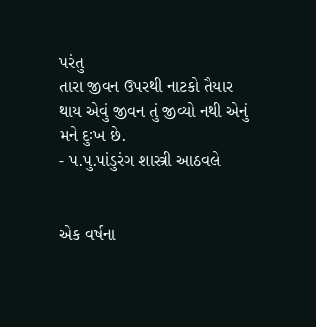પરંતુ
તારા જીવન ઉપરથી નાટકો તૈયાર થાય એવું જીવન તું જીવ્યો નથી એનું મને દુઃખ છે.
- પ.પુ.પાંડુરંગ શાસ્ત્રી આઠવલે


એક વર્ષના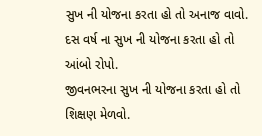સુખ ની યોજના કરતા હો તો અનાજ વાવો.
દસ વર્ષ ના સુખ ની યોજના કરતા હો તો આંબો રોપો.
જીવનભરના સુખ ની યોજના કરતા હો તો શિક્ષણ મેળવો.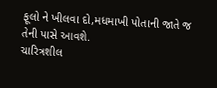ફૂલો ને ખીલવા દો,મધમાખી પોતાની જાતે જ તેની પાસે આવશે.
ચારિત્રશીલ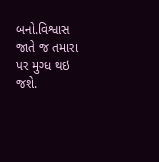બનો.વિશ્વાસ જાતે જ તમારા પર મુગ્ધ થઇ જશે.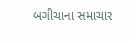બગીચાના સમાચાર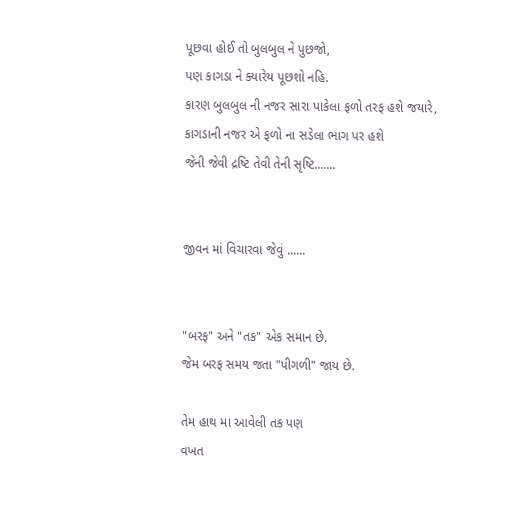પૂછવા હોઈ તો બુલબુલ ને પુછજો,
પણ કાગડા ને ક્યારેય પૂછશો નહિ.
કારણ બુલબુલ ની નજર સારા પાકેલા ફળો તરફ હશે જયારે,
કાગડાની નજર એ ફળો ના સડેલા ભાગ પર હશે
જેની જેવી દ્રષ્ટિ તેવી તેની સૃષ્ટિ.......


જીવન માં વિચારવા જેવું ......


"બરફ" અને "તક" એક સમાન છે.
જેમ બરફ સમય જતા "પીગળી" જાય છે.

તેમ હાથ મા આવેલી તક પણ
વખત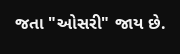જતા "ઓસરી" જાય છે.